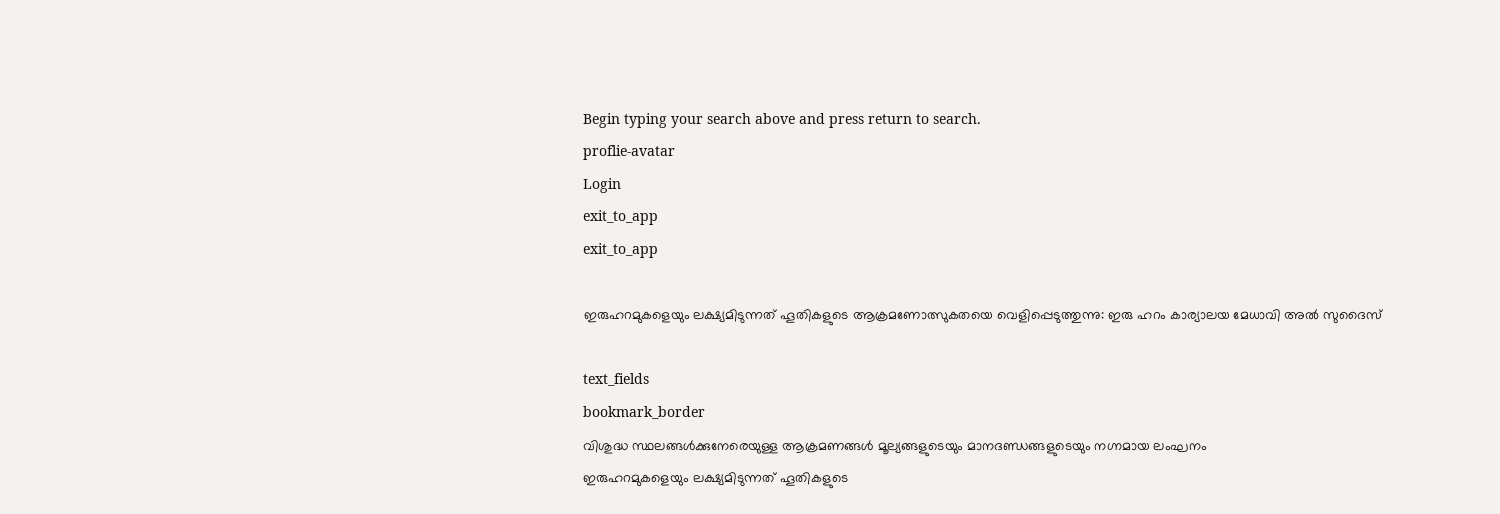Begin typing your search above and press return to search.
proflie-avatar
Login
exit_to_app
exit_to_app

ഇരുഹറമുകളെയും ലക്ഷ്യമിടുന്നത് ഹൂതികളുടെ ആക്രമണോത്സുകതയെ വെളിപ്പെടുത്തുന്നു: ഇരു ഹറം കാര്യാലയ മേധാവി അൽ സുദൈസ്

text_fields
bookmark_border
വിശുദ്ധ സ്ഥലങ്ങൾക്കുനേരെയുള്ള ആക്രമണങ്ങൾ മൂല്യങ്ങളുടെയും മാനദണ്ഡങ്ങളുടെയും നഗ്നമായ ലംഘനം
ഇരുഹറമുകളെയും ലക്ഷ്യമിടുന്നത് ഹൂതികളുടെ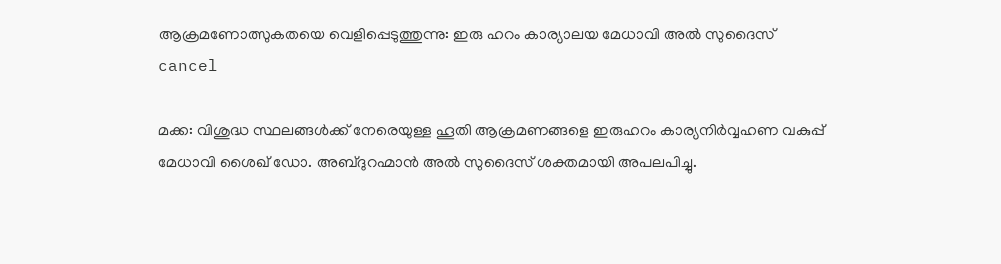ആക്രമണോത്സുകതയെ വെളിപ്പെടുത്തുന്നു: ഇരു ഹറം കാര്യാലയ മേധാവി അൽ സുദൈസ്
cancel

മക്ക: വിശുദ്ധ സ്ഥലങ്ങൾക്ക് നേരെയുള്ള ഹൂതി ആക്രമണങ്ങളെ ഇരുഹറം കാര്യനിർവ്വഹണ വകുപ്പ് മേധാവി ശൈഖ് ഡോ. അബ്ദുറഹ്മാൻ അൽ സുദൈസ് ശക്തമായി അപലപിച്ചു.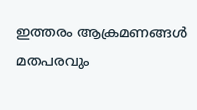ഇത്തരം ആക്രമണങ്ങൾ മതപരവും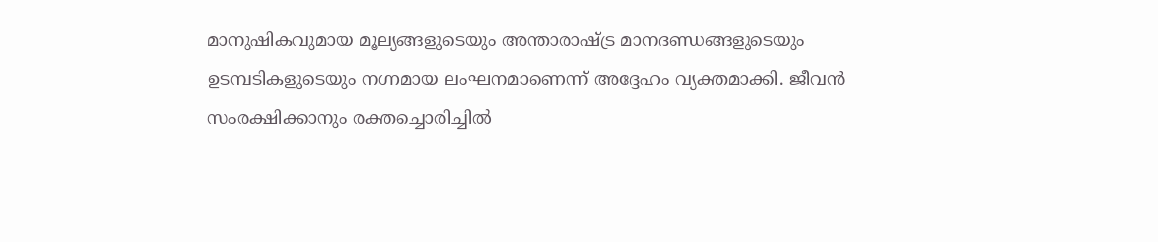മാനുഷികവുമായ മൂല്യങ്ങളുടെയും അന്താരാഷ്ട്ര മാനദണ്ഡങ്ങളുടെയും ഉടമ്പടികളുടെയും നഗ്നമായ ലംഘനമാണെന്ന് അദ്ദേഹം വ്യക്തമാക്കി. ജീവൻ സംരക്ഷിക്കാനും രക്തച്ചൊരിച്ചിൽ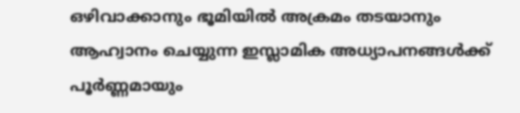ഒഴിവാക്കാനും ഭൂമിയിൽ അക്രമം തടയാനും ആഹ്വാനം ചെയ്യുന്ന ഇസ്ലാമിക അധ്യാപനങ്ങൾക്ക് പൂർണ്ണമായും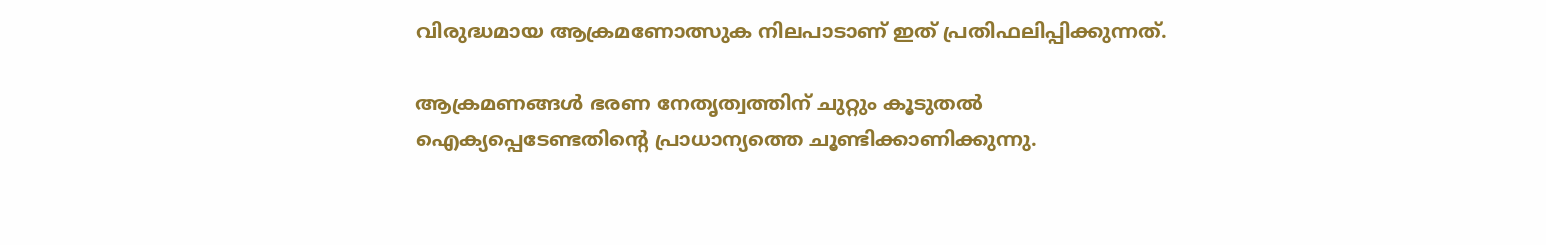വിരുദ്ധമായ ആക്രമണോത്സുക നിലപാടാണ് ഇത് പ്രതിഫലിപ്പിക്കുന്നത്.

ആക്രമണങ്ങൾ ഭരണ നേതൃത്വത്തിന് ചുറ്റും കൂടുതൽ ഐക്യപ്പെടേണ്ടതിന്റെ പ്രാധാന്യത്തെ ചൂണ്ടിക്കാണിക്കുന്നു.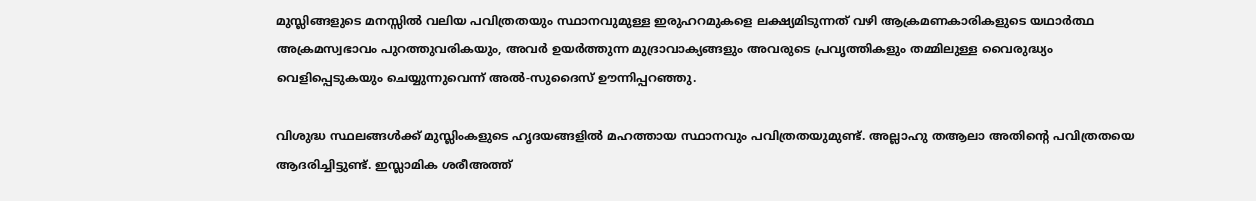മുസ്ലിങ്ങളുടെ മനസ്സിൽ വലിയ പവിത്രതയും സ്ഥാനവുമുള്ള ഇരുഹറമുകളെ ലക്ഷ്യമിടുന്നത് വഴി ആക്രമണകാരികളുടെ യഥാർത്ഥ അക്രമസ്വഭാവം പുറത്തുവരികയും, അവർ ഉയർത്തുന്ന മുദ്രാവാക്യങ്ങളും അവരുടെ പ്രവൃത്തികളും തമ്മിലുള്ള വൈരുദ്ധ്യം വെളിപ്പെടുകയും ചെയ്യുന്നുവെന്ന് അൽ-സുദൈസ് ഊന്നിപ്പറഞ്ഞു.

വിശുദ്ധ സ്ഥലങ്ങൾക്ക് മുസ്ലിംകളുടെ ഹൃദയങ്ങളിൽ മഹത്തായ സ്ഥാനവും പവിത്രതയുമുണ്ട്. അല്ലാഹു തആലാ അതിന്റെ പവിത്രതയെ ആദരിച്ചിട്ടുണ്ട്. ഇസ്ലാമിക ശരീഅത്ത്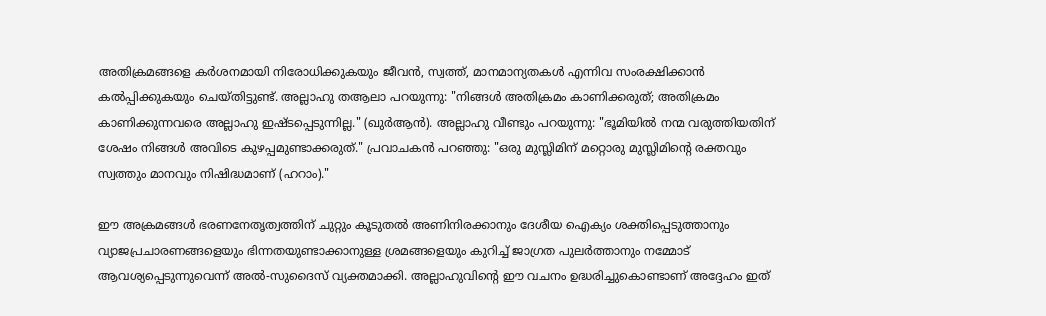അതിക്രമങ്ങളെ കർശനമായി നിരോധിക്കുകയും ജീവൻ, സ്വത്ത്, മാനമാന്യതകൾ എന്നിവ സംരക്ഷിക്കാൻ കൽപ്പിക്കുകയും ചെയ്തിട്ടുണ്ട്. അല്ലാഹു തആലാ പറയുന്നു: "നിങ്ങൾ അതിക്രമം കാണിക്കരുത്; അതിക്രമം കാണിക്കുന്നവരെ അല്ലാഹു ഇഷ്ടപ്പെടുന്നില്ല." (ഖുർആൻ). അല്ലാഹു വീണ്ടും പറയുന്നു: "ഭൂമിയിൽ നന്മ വരുത്തിയതിന് ശേഷം നിങ്ങൾ അവിടെ കുഴപ്പമുണ്ടാക്കരുത്." പ്രവാചകൻ പറഞ്ഞു: "ഒരു മുസ്ലിമിന് മറ്റൊരു മുസ്ലിമിന്റെ രക്തവും സ്വത്തും മാനവും നിഷിദ്ധമാണ് (ഹറാം)."

ഈ അക്രമങ്ങൾ ഭരണനേതൃത്വത്തിന് ചുറ്റും കൂടുതൽ അണിനിരക്കാനും ദേശീയ ഐക്യം ശക്തിപ്പെടുത്താനും വ്യാജപ്രചാരണങ്ങളെയും ഭിന്നതയുണ്ടാക്കാനുള്ള ശ്രമങ്ങളെയും കുറിച്ച് ജാഗ്രത പുലർത്താനും നമ്മോട് ആവശ്യപ്പെടുന്നുവെന്ന് അൽ-സുദൈസ് വ്യക്തമാക്കി. അല്ലാഹുവിന്റെ ഈ വചനം ഉദ്ധരിച്ചുകൊണ്ടാണ് അദ്ദേഹം ഇത്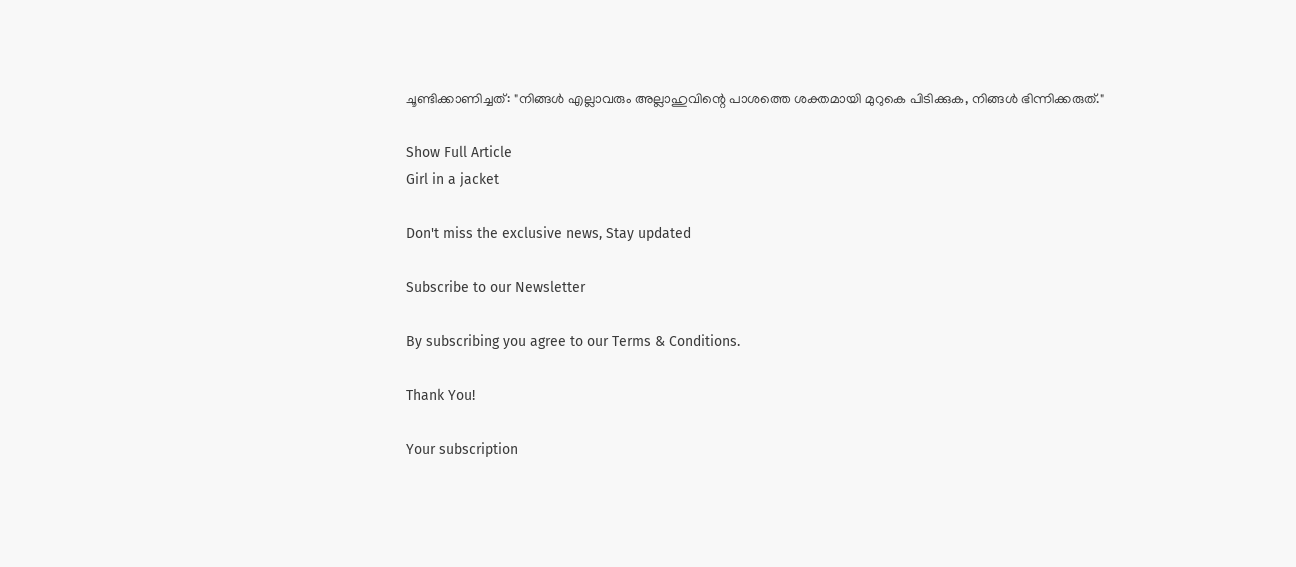ചൂണ്ടിക്കാണിച്ചത്: "നിങ്ങൾ എല്ലാവരും അല്ലാഹുവിന്റെ പാശത്തെ ശക്തമായി മുറുകെ പിടിക്കുക, നിങ്ങൾ ഭിന്നിക്കരുത്."

Show Full Article
Girl in a jacket

Don't miss the exclusive news, Stay updated

Subscribe to our Newsletter

By subscribing you agree to our Terms & Conditions.

Thank You!

Your subscription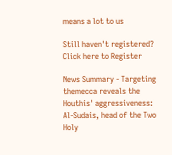means a lot to us

Still haven't registered? Click here to Register

News Summary - Targeting themecca reveals the Houthis' aggressiveness: Al-Sudais, head of the Two Holy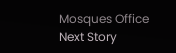Mosques Office
Next Story